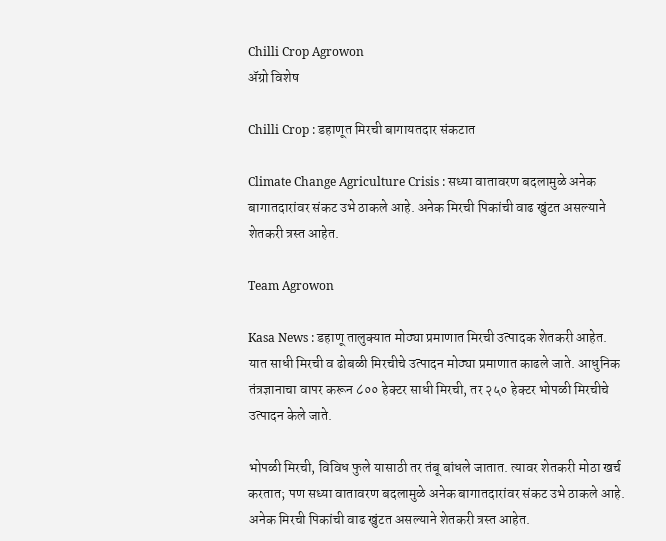Chilli Crop Agrowon
ॲग्रो विशेष

Chilli Crop : डहाणूत मिरची बागायतदार संकटात

Climate Change Agriculture Crisis : सध्या वातावरण बदलामुळे अनेक बागातदारांवर संकट उभे ठाकले आहे. अनेक मिरची पिकांची वाढ खुंटत असल्याने शेतकरी त्रस्त आहेत.

Team Agrowon

Kasa News : डहाणू तालुक्यात मोठ्या प्रमाणात मिरची उत्पादक शेतकरी आहेत. यात साधी मिरची व ढोबळी मिरचीचे उत्पादन मोठ्या प्रमाणात काढले जाते. आधुनिक तंत्रज्ञानाचा वापर करून ८०० हेक्टर साधी मिरची, तर २५० हेक्टर भोपळी मिरचीचे उत्पादन केले जाते.

भोपळी मिरची, विविध फुले यासाठी तर तंबू बांधले जातात. त्यावर शेतकरी मोठा खर्च करतात; पण सध्या वातावरण बदलामुळे अनेक बागातदारांवर संकट उभे ठाकले आहे. अनेक मिरची पिकांची वाढ खुंटत असल्याने शेतकरी त्रस्त आहेत.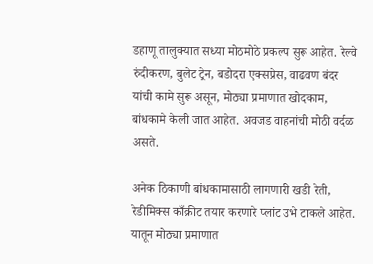डहाणू तालुक्यात सध्या मोठमोठे प्रकल्प सुरू आहेत. रेल्वे रुंदीकरण, बुलेट ट्रेन, बडोदरा एक्सप्रेस, वाढवण बंदर यांची कामे सुरू असून, मोठ्या प्रमाणात खोदकाम, बांधकामे केली जात आहेत. अवजड वाहनांची मोठी वर्दळ असते.

अनेक ठिकाणी बांधकामासाठी लागणारी खडी रेती, रेडीमिक्स काँक्रीट तयार करणारे प्लांट उभे टाकले आहेत. यातून मोठ्या प्रमाणात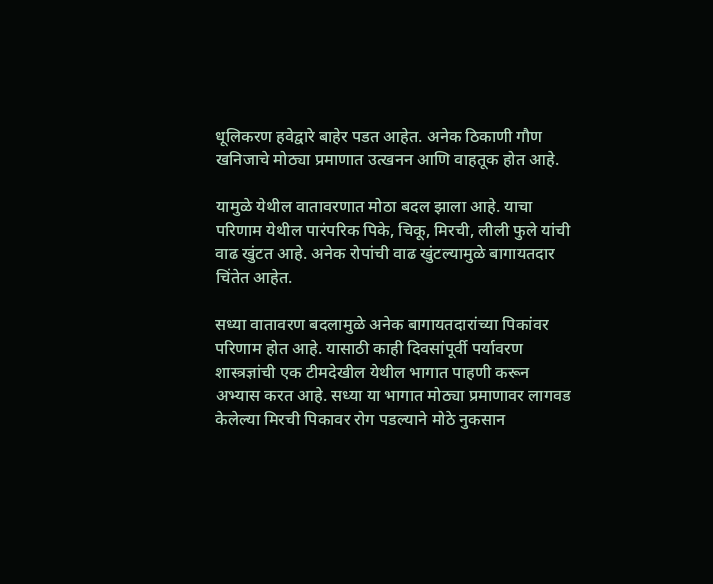धूलिकरण हवेद्वारे बाहेर पडत आहेत. अनेक ठिकाणी गौण खनिजाचे मोठ्या प्रमाणात उत्खनन आणि वाहतूक होत आहे.

यामुळे येथील वातावरणात मोठा बदल झाला आहे. याचा परिणाम येथील पारंपरिक पिके, चिकू, मिरची, लीली फुले यांची वाढ खुंटत आहे. अनेक रोपांची वाढ खुंटल्यामुळे बागायतदार चिंतेत आहेत.

सध्या वातावरण बदलामुळे अनेक बागायतदारांच्या पिकांवर परिणाम होत आहे. यासाठी काही दिवसांपूर्वी पर्यावरण शास्त्रज्ञांची एक टीमदेखील येथील भागात पाहणी करून अभ्यास करत आहे. सध्या या भागात मोठ्या प्रमाणावर लागवड केलेल्या मिरची पिकावर रोग पडल्याने मोठे नुकसान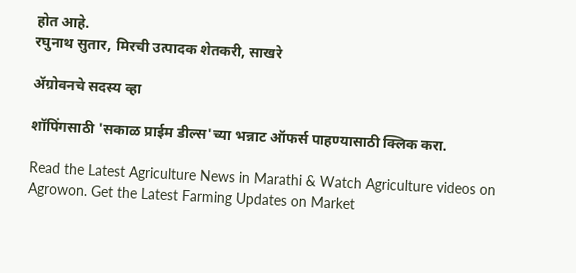होत आहे.
रघुनाथ सुतार, मिरची उत्पादक शेतकरी, साखरे

ॲग्रोवनचे सदस्य व्हा

शॉपिंगसाठी 'सकाळ प्राईम डील्स'च्या भन्नाट ऑफर्स पाहण्यासाठी क्लिक करा.

Read the Latest Agriculture News in Marathi & Watch Agriculture videos on Agrowon. Get the Latest Farming Updates on Market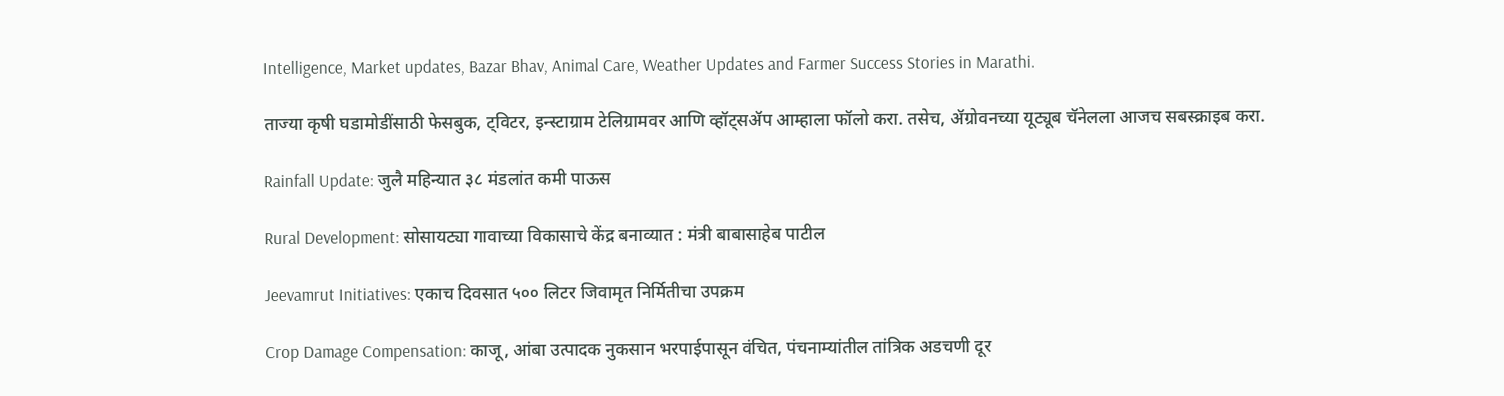Intelligence, Market updates, Bazar Bhav, Animal Care, Weather Updates and Farmer Success Stories in Marathi.

ताज्या कृषी घडामोडींसाठी फेसबुक, ट्विटर, इन्स्टाग्राम टेलिग्रामवर आणि व्हॉट्सॲप आम्हाला फॉलो करा. तसेच, ॲग्रोवनच्या यूट्यूब चॅनेलला आजच सबस्क्राइब करा.

Rainfall Update: जुलै महिन्यात ३८ मंडलांत कमी पाऊस

Rural Development: सोसायट्या गावाच्या विकासाचे केंद्र बनाव्यात : मंत्री बाबासाहेब पाटील

Jeevamrut Initiatives: एकाच दिवसात ५०० लिटर जिवामृत निर्मितीचा उपक्रम

Crop Damage Compensation: काजू, आंबा उत्पादक नुकसान भरपाईपासून वंचित, पंचनाम्यांतील तांत्रिक अडचणी दूर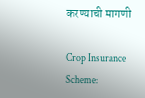करण्याची मागणी

Crop Insurance Scheme: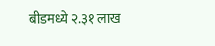बीडमध्ये २.३१ लाख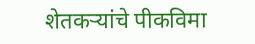शेतकऱ्यांचे पीकविमा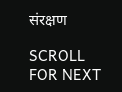संरक्षण

SCROLL FOR NEXT